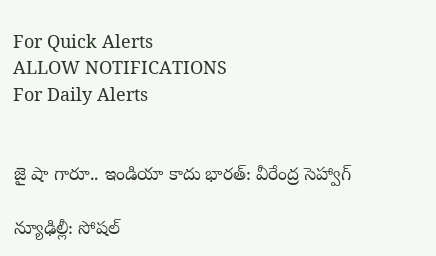For Quick Alerts
ALLOW NOTIFICATIONS
For Daily Alerts


జై షా గారూ.. ఇండియా కాదు భారత్: వీరేంద్ర సెహ్వాగ్

న్యూఢిల్లీ: సోషల్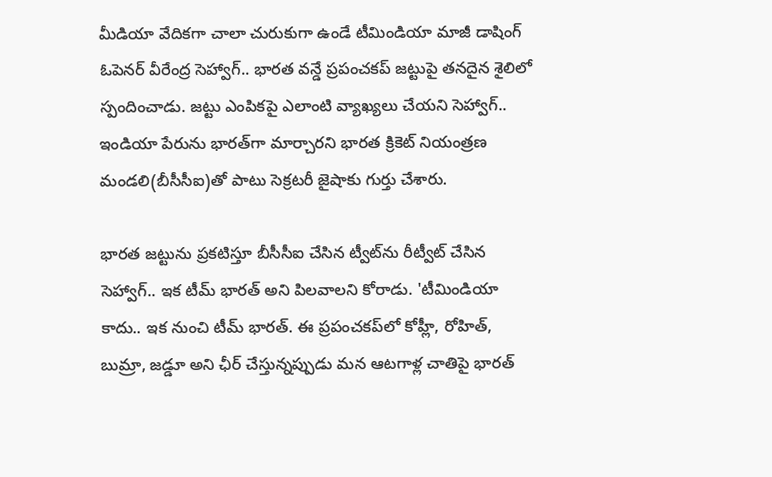మీడియా వేదికగా చాలా చురుకుగా ఉండే టీమిండియా మాజీ డాషింగ్ ఓపెనర్ వీరేంద్ర సెహ్వాగ్.. భారత వన్డే ప్రపంచకప్ జట్టుపై తనదైన శైలిలో స్పందించాడు. జట్టు ఎంపికపై ఎలాంటి వ్యాఖ్యలు చేయని సెహ్వాగ్.. ఇండియా పేరును భారత్‌గా మార్చారని భారత క్రికెట్ నియంత్రణ మండలి(బీసీసీఐ)తో పాటు సెక్రటరీ జైషాకు గుర్తు చేశారు.

భారత జట్టును ప్రకటిస్తూ బీసీసీఐ చేసిన ట్వీట్‌ను రీట్వీట్ చేసిన సెహ్వాగ్.. ఇక టీమ్ భారత్ అని పిలవాలని కోరాడు. 'టీమిండియా కాదు.. ఇక నుంచి టీమ్ భారత్. ఈ ప్రపంచకప్‌లో కోహ్లీ, రోహిత్, బుమ్రా, జడ్డూ అని ఛీర్ చేస్తున్నప్పుడు మన ఆటగాళ్ల చాతిపై భారత్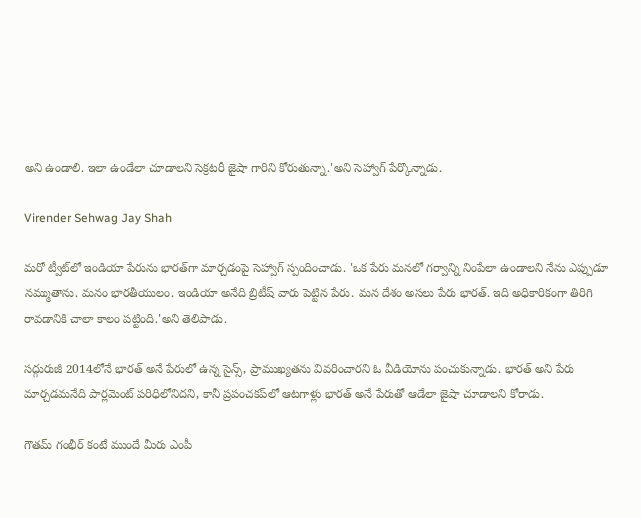అని ఉండాలి. ఇలా ఉండేలా చూడాలని సెక్రటరీ జైషా గారిని కోరుతున్నా.'అని సెహ్వాగ్ పేర్కొన్నాడు.

Virender Sehwag Jay Shah

మరో ట్వీట్‌లో ఇండియా పేరును భారత్‌గా మార్చడంపై సెహ్వాగ్ స్పందించాడు. 'ఒక పేరు మనలో గర్వాన్ని నింపేలా ఉండాలని నేను ఎప్పుడూ నమ్ముతాను. మనం భారతీయులం. ఇండియా అనేది బ్రిటీష్ వారు పెట్టిన పేరు. మన దేశం అసలు పేరు భారత్. ఇది అధికారికంగా తిరిగి రావడానికి చాలా కాలం పట్టింది.'అని తెలిపాడు.

సద్గురుజీ 2014లోనే భారత్ అనే పేరులో ఉన్న సైన్స్‌, ప్రాముఖ్యతను వివరించారని ఓ వీడియోను పంచుకున్నాడు. భారత్ అని పేరు మార్చడమనేది పార్లమెంట్ పరిధిలోనిదని, కానీ ప్రపంచకప్‌లో ఆటగాళ్లు భారత్ అనే పేరుతో ఆడేలా జైషా చూడాలని కోరాడు.

గౌతమ్ గంభీర్ కంటే ముందే మీరు ఎంపీ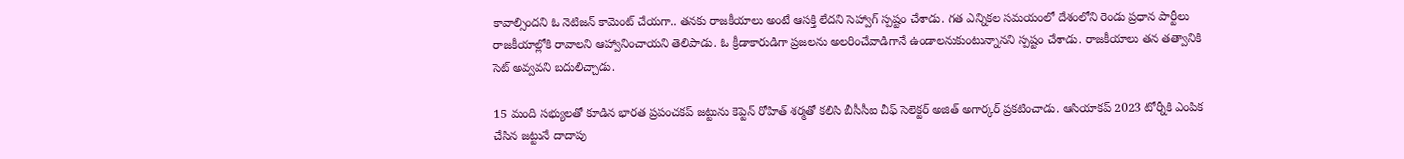కావాల్సిందని ఓ నెటిజన్ కామెంట్ చేయగా.. తనకు రాజకీయాలు అంటే ఆసక్తి లేదని సెహ్వాగ్ స్పష్టం చేశాడు. గత ఎన్నికల సమయంలో దేశంలోని రెండు ప్రధాన పార్టీలు రాజకీయాల్లోకి రావాలని ఆహ్వానించాయని తెలిపాడు. ఓ క్రీడాకారుడిగా ప్రజలను అలరించేవాడిగానే ఉండాలనుకుంటున్నానని స్పష్టం చేశాడు. రాజకీయాలు తన తత్వానికి సెట్ అవ్వవని బదులిచ్చాడు.

15 మంది సభ్యులతో కూడిన భారత ప్రపంచకప్ జట్టును కెప్టెన్ రోహిత్ శర్మతో కలిసి బీసీసీఐ చీఫ్ సెలెక్టర్ అజిత్ అగార్కర్ ప్రకటించాడు. ఆసియాకప్ 2023 టోర్నీకి ఎంపిక చేసిన జట్టునే దాదాపు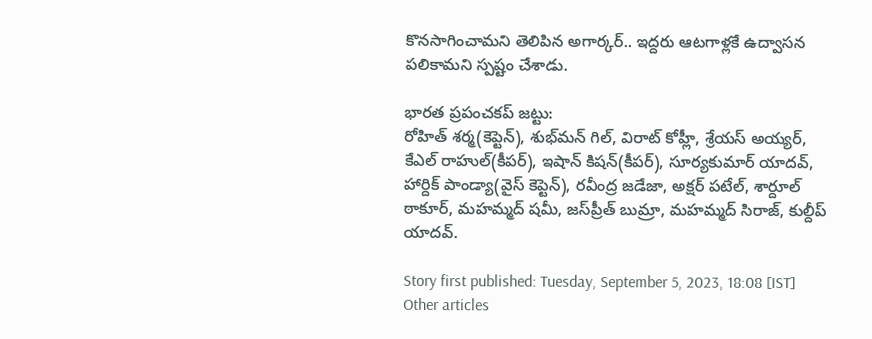కొనసాగించామని తెలిపిన అగార్కర్.. ఇద్దరు ఆటగాళ్లకే ఉద్వాసన పలికామని స్పష్టం చేశాడు.

భారత ప్రపంచకప్ జట్టు:
రోహిత్ శర్మ(కెప్టెన్), శుభ్‌మన్ గిల్, విరాట్ కోహ్లీ, శ్రేయస్ అయ్యర్, కేఎల్ రాహుల్(కీపర్), ఇషాన్ కిషన్(కీపర్), సూర్యకుమార్ యాదవ్, హార్దిక్ పాండ్యా(వైస్ కెప్టెన్), రవీంద్ర జడేజా, అక్షర్ పటేల్, శార్దూల్ ఠాకూర్, మహమ్మద్ షమీ, జస్‌ప్రీత్ బుమ్రా, మహమ్మద్ సిరాజ్, కుల్దీప్ యాదవ్.

Story first published: Tuesday, September 5, 2023, 18:08 [IST]
Other articles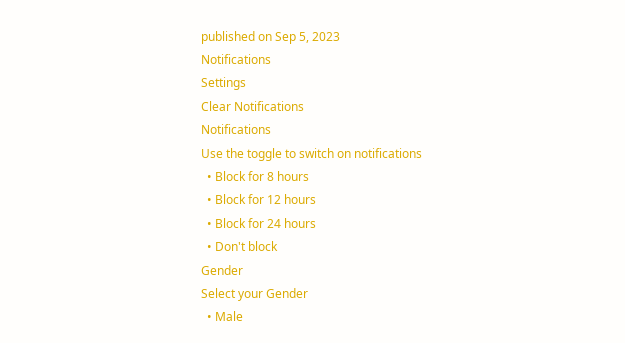published on Sep 5, 2023
Notifications
Settings
Clear Notifications
Notifications
Use the toggle to switch on notifications
  • Block for 8 hours
  • Block for 12 hours
  • Block for 24 hours
  • Don't block
Gender
Select your Gender
  • Male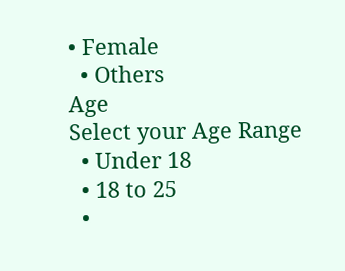• Female
  • Others
Age
Select your Age Range
  • Under 18
  • 18 to 25
  •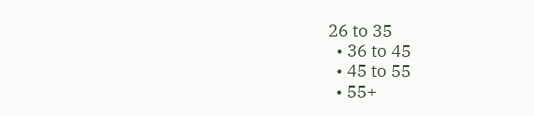26 to 35
  • 36 to 45
  • 45 to 55
  • 55+